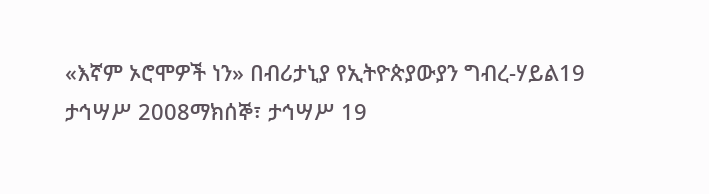«እኛም ኦሮሞዎች ነን» በብሪታኒያ የኢትዮጵያውያን ግብረ-ሃይል19 ታኅሣሥ 2008ማክሰኞ፣ ታኅሣሥ 19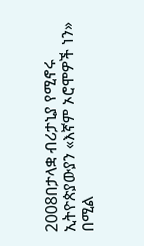2008በታላቋ ብሪታኒያ የሚኖሩ ኢትዮጵያውያን «እኛም ኦሮሞዎች ነን» በሚል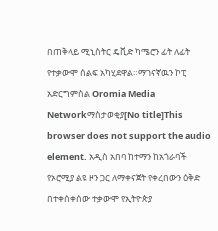በጠቅላይ ሚኒስትር ዴቪድ ካሜሮን ፊት ለፊት የተቃውሞ ሰልፍ አካሂደዋል።ማገናኛዉን ኮፒ አድርግምስል Oromia Media Networkማስታወቂያ[No title]This browser does not support the audio element. አዲስ አበባ ከተማን ከአጎራባች የኦሮሚያ ልዩ ዞን ጋር ለማቀናጀት የቀረበውን ዕቅድ በተቀሰቀሰው ተቃውሞ የኢትዮጵያ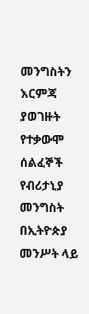መንግስትን እርምጃ ያወገዙት የተቃውሞ ሰልፈኞች የብሪታኒያ መንግስት በኢትዮጵያ መንሥት ላይ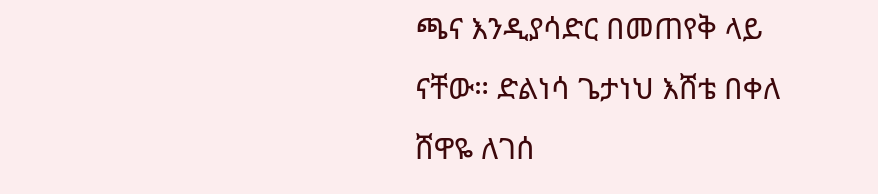ጫና እንዲያሳድር በመጠየቅ ላይ ናቸው። ድልነሳ ጌታነህ እሸቴ በቀለ ሸዋዬ ለገሰ